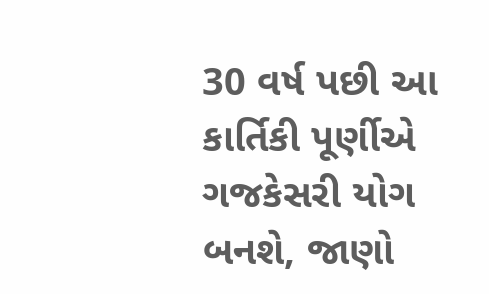30 વર્ષ પછી આ કાર્તિકી પૂર્ણીએ ગજકેસરી યોગ બનશે, જાણો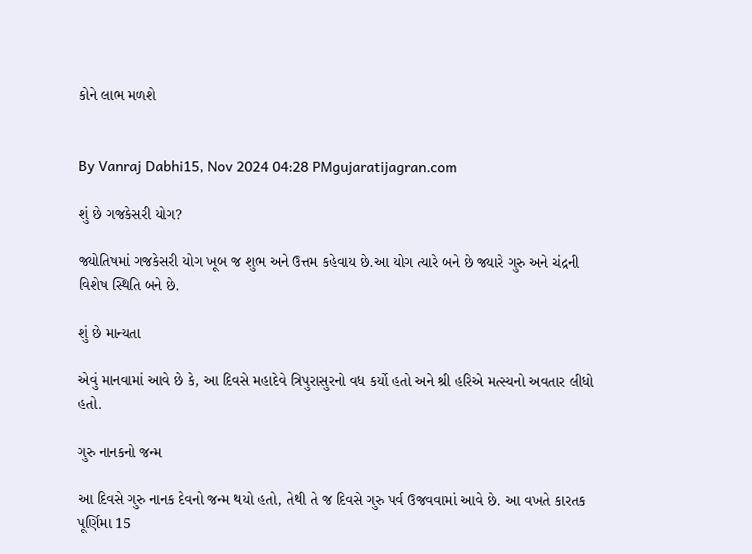કોને લાભ મળશે


By Vanraj Dabhi15, Nov 2024 04:28 PMgujaratijagran.com

શું છે ગજકેસરી યોગ?

જ્યોતિષમાં ગજકેસરી યોગ ખૂબ જ શુભ અને ઉત્તમ કહેવાય છે.આ યોગ ત્યારે બને છે જ્યારે ગુરુ અને ચંદ્રની વિશેષ સ્થિતિ બને છે.

શું છે માન્યતા

એવું માનવામાં આવે છે કે, આ દિવસે મહાદેવે ત્રિપુરાસુરનો વધ કર્યો હતો અને શ્રી હરિએ મત્સ્યનો અવતાર લીધો હતો.

ગુરુ નાનકનો જન્મ

આ દિવસે ગુરુ નાનક દેવનો જન્મ થયો હતો, તેથી તે જ દિવસે ગુરુ પર્વ ઉજવવામાં આવે છે. આ વખતે કારતક પૂર્ણિમા 15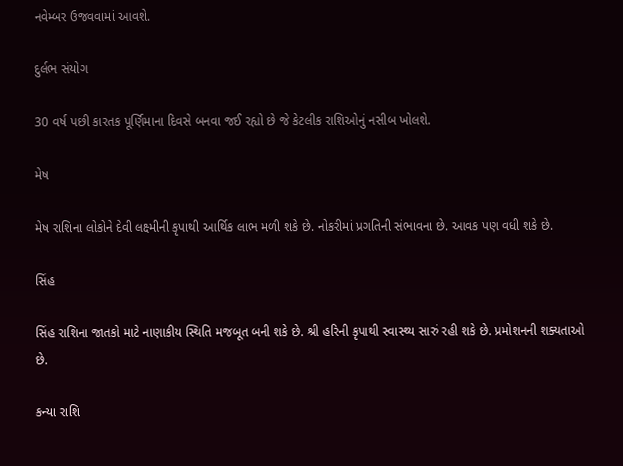નવેમ્બર ઉજવવામાં આવશે.

દુર્લભ સંયોગ

30 વર્ષ પછી કારતક પૂર્ણિમાના દિવસે બનવા જઈ રહ્યો છે જે કેટલીક રાશિઓનું નસીબ ખોલશે.

મેષ

મેષ રાશિના લોકોને દેવી લક્ષ્મીની કૃપાથી આર્થિક લાભ મળી શકે છે. નોકરીમાં પ્રગતિની સંભાવના છે. આવક પણ વધી શકે છે.

સિંહ

સિંહ રાશિના જાતકો માટે નાણાકીય સ્થિતિ મજબૂત બની શકે છે. શ્રી હરિની કૃપાથી સ્વાસ્થ્ય સારું રહી શકે છે. પ્રમોશનની શક્યતાઓ છે.

કન્યા રાશિ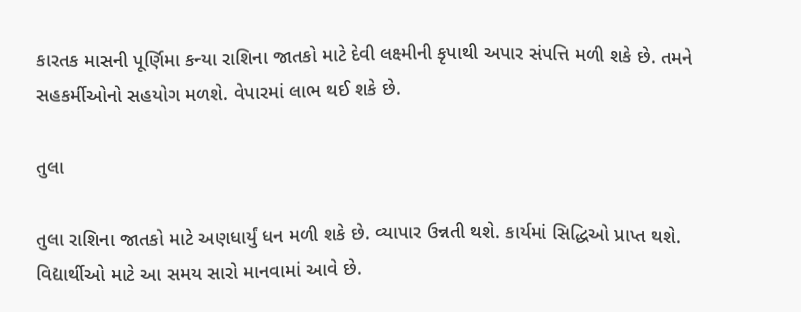કારતક માસની પૂર્ણિમા કન્યા રાશિના જાતકો માટે દેવી લક્ષ્મીની કૃપાથી અપાર સંપત્તિ મળી શકે છે. તમને સહકર્મીઓનો સહયોગ મળશે. વેપારમાં લાભ થઈ શકે છે.

તુલા

તુલા રાશિના જાતકો માટે અણધાર્યું ધન મળી શકે છે. વ્યાપાર ઉન્નતી થશે. કાર્યમાં સિદ્ધિઓ પ્રાપ્ત થશે. વિદ્યાર્થીઓ માટે આ સમય સારો માનવામાં આવે છે.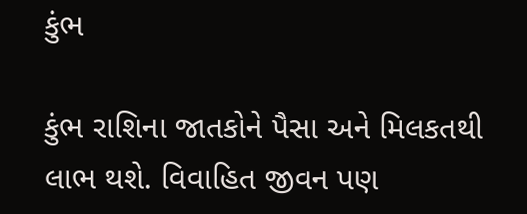કુંભ

કુંભ રાશિના જાતકોને પૈસા અને મિલકતથી લાભ થશે. વિવાહિત જીવન પણ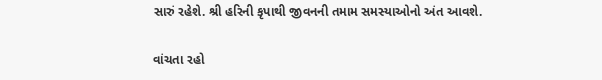સારું રહેશે. શ્રી હરિની કૃપાથી જીવનની તમામ સમસ્યાઓનો અંત આવશે.

વાંચતા રહો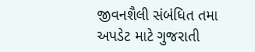જીવનશૈલી સંબંધિત તમા અપડેટ માટે ગુજરાતી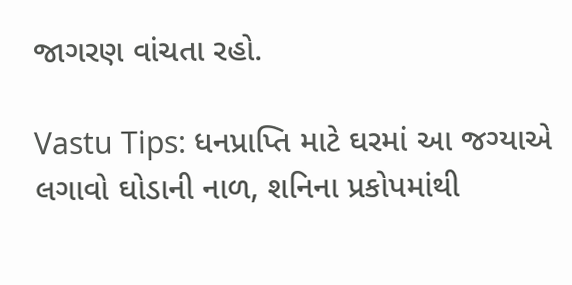જાગરણ વાંચતા રહો.

Vastu Tips: ધનપ્રાપ્તિ માટે ઘરમાં આ જગ્યાએ લગાવો ઘોડાની નાળ, શનિના પ્રકોપમાંથી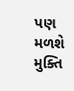પણ મળશે મુક્તિ